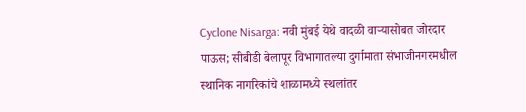Cyclone Nisarga: नवी मुंबई येथे वादळी वाऱ्यासोबत जोरदार पाऊस; सीबीडी बेलापूर विभागातल्या दुर्गामाता संभाजीनगरमधील स्थानिक नागरिकांचे शाळामध्ये स्थलांतर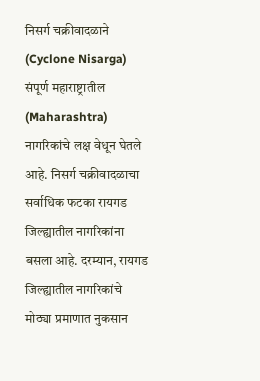निसर्ग चक्रीवादळाने (Cyclone Nisarga) संपूर्ण महाराष्ट्रातील (Maharashtra) नागरिकांचे लक्ष वेधून घेतले आहे. निसर्ग चक्रीवादळाचा सर्वाधिक फटका रायगड जिल्ह्यातील नागरिकांना बसला आहे. दरम्यान, रायगड जिल्ह्यातील नागरिकांचे मोठ्या प्रमाणात नुकसान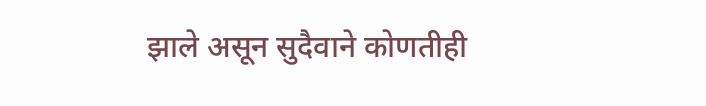झाले असून सुदैवाने कोणतीही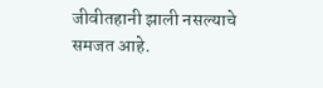जीवीतहानी झाली नसल्याचे समजत आहे.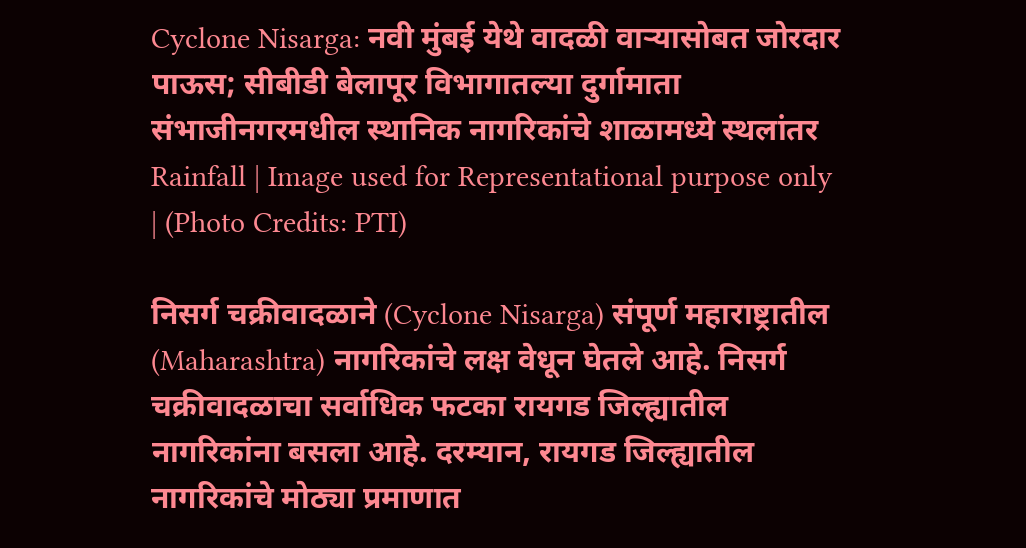Cyclone Nisarga: नवी मुंबई येथे वादळी वाऱ्यासोबत जोरदार पाऊस; सीबीडी बेलापूर विभागातल्या दुर्गामाता संभाजीनगरमधील स्थानिक नागरिकांचे शाळामध्ये स्थलांतर
Rainfall | Image used for Representational purpose only | (Photo Credits: PTI)

निसर्ग चक्रीवादळाने (Cyclone Nisarga) संपूर्ण महाराष्ट्रातील (Maharashtra) नागरिकांचे लक्ष वेधून घेतले आहे. निसर्ग चक्रीवादळाचा सर्वाधिक फटका रायगड जिल्ह्यातील नागरिकांना बसला आहे. दरम्यान, रायगड जिल्ह्यातील नागरिकांचे मोठ्या प्रमाणात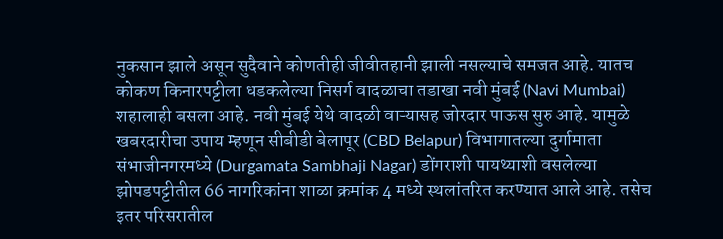नुकसान झाले असून सुदैवाने कोणतीही जीवीतहानी झाली नसल्याचे समजत आहे. यातच कोकण किनारपट्टीला धडकलेल्या निसर्ग वादळाचा तडाखा नवी मुंबई (Navi Mumbai) शहालाही बसला आहे. नवी मुंबई येथे वादळी वाऱ्यासह जोरदार पाऊस सुरु आहे. यामुळे खबरदारीचा उपाय म्हणून सीबीडी बेलापूर (CBD Belapur) विभागातल्या दुर्गामाता संभाजीनगरमध्ये (Durgamata Sambhaji Nagar) डोंगराशी पायथ्याशी वसलेल्या झोपडपट्टीतील 66 नागरिकांना शाळा क्रमांक 4 मध्ये स्थलांतरित करण्यात आले आहे. तसेच इतर परिसरातील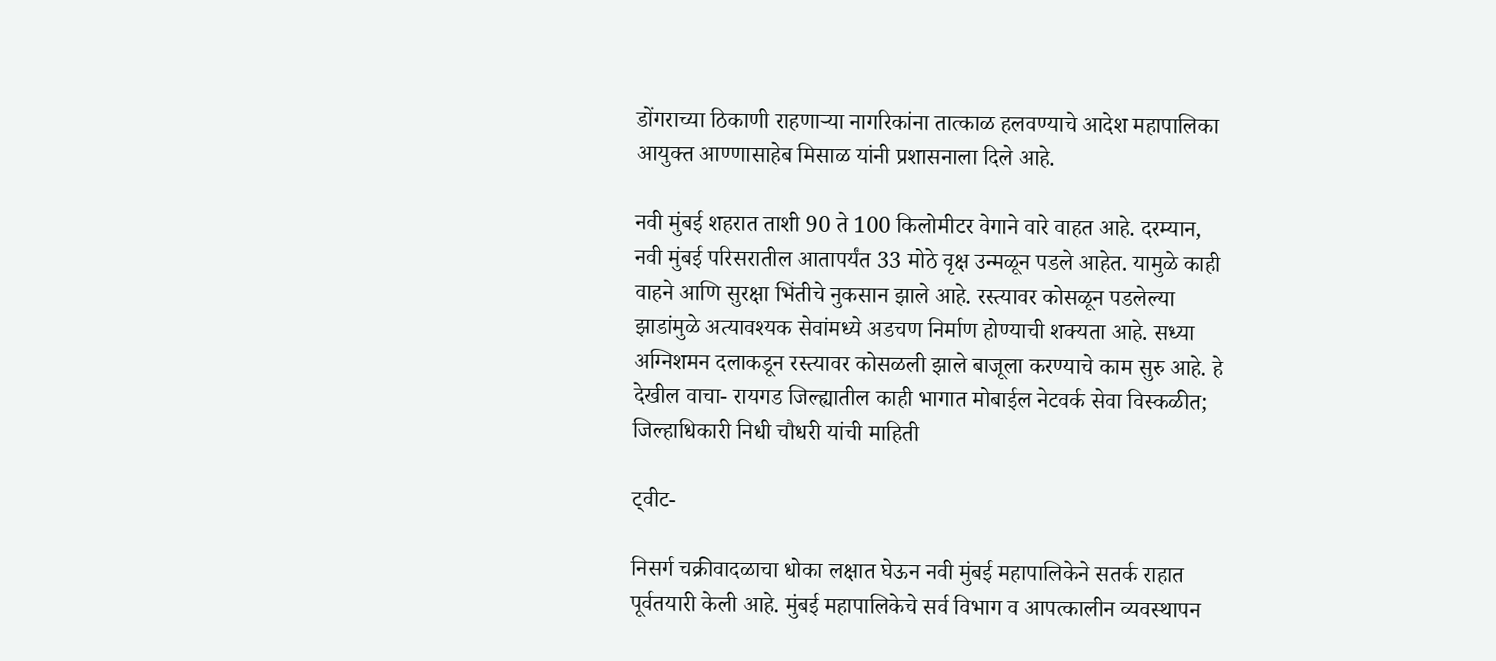डोंगराच्या ठिकाणी राहणाऱ्या नागरिकांना तात्काळ हलवण्याचे आदेश महापालिका आयुक्त आण्णासाहेब मिसाळ यांनी प्रशासनाला दिले आहे.

नवी मुंबई शहरात ताशी 90 ते 100 किलोमीटर वेगाने वारे वाहत आहे. दरम्यान, नवी मुंबई परिसरातील आतापर्यंत 33 मोठे वृक्ष उन्मळून पडले आहेत. यामुळे काही वाहने आणि सुरक्षा भिंतीचे नुकसान झाले आहे. रस्त्यावर कोसळून पडलेल्या झाडांमुळे अत्यावश्यक सेवांमध्ये अडचण निर्माण होण्याची शक्यता आहे. सध्या अग्निशमन दलाकडून रस्त्यावर कोसळली झाले बाजूला करण्याचे काम सुरु आहे. हे देखील वाचा- रायगड जिल्ह्यातील काही भागात मोबाईल नेटवर्क सेवा विस्कळीत; जिल्हाधिकारी निधी चौधरी यांची माहिती

ट्वीट-

निसर्ग चक्रीवादळाचा धोका लक्षात घेऊन नवी मुंबई महापालिकेने सतर्क राहात पूर्वतयारी केली आहे. मुंबई महापालिकेचे सर्व विभाग व आपत्कालीन व्यवस्थापन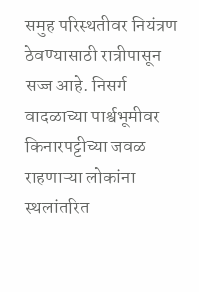समुह परिस्थतीवर नियंत्रण ठेवण्यासाठी रात्रीपासून सज्ज आहे. निसर्ग वादळाच्या पार्श्वभूमीवर किनारपट्टीच्या जवळ राहणाऱ्या लोकांना स्थलांतरित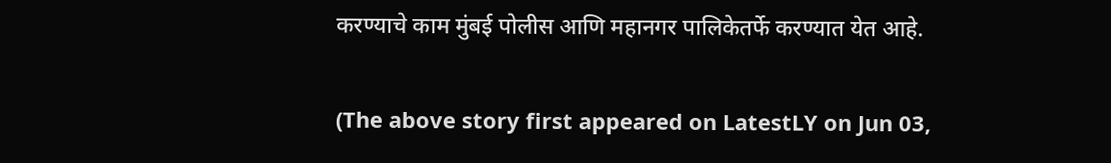करण्याचे काम मुंबई पोलीस आणि महानगर पालिकेतर्फे करण्यात येत आहे.

(The above story first appeared on LatestLY on Jun 03,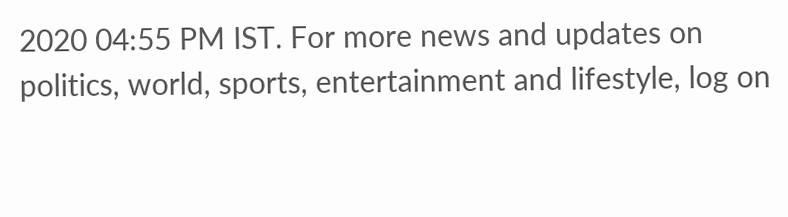2020 04:55 PM IST. For more news and updates on politics, world, sports, entertainment and lifestyle, log on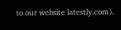to our website latestly.com).